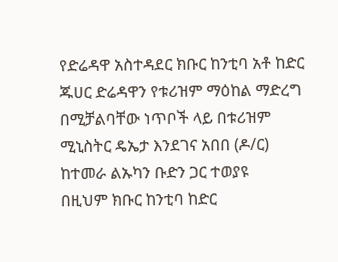የድሬዳዋ አስተዳደር ክቡር ከንቲባ አቶ ከድር ጁሀር ድሬዳዋን የቱሪዝም ማዕከል ማድረግ በሚቻልባቸው ነጥቦች ላይ በቱሪዝም ሚኒስትር ዴኤታ እንደገና አበበ (ዶ/ር) ከተመራ ልኡካን ቡድን ጋር ተወያዩ
በዚህም ክቡር ከንቲባ ከድር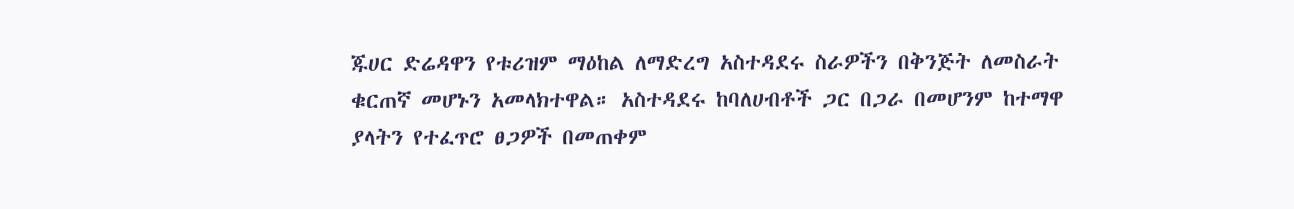ጁሀር ድሬዳዋን የቱሪዝም ማዕከል ለማድረግ አስተዳደሩ ስራዎችን በቅንጅት ለመስራት ቁርጠኛ መሆኑን አመላክተዋል። አስተዳደሩ ከባለሀብቶች ጋር በጋራ በመሆንም ከተማዋ ያላትን የተፈጥሮ ፀጋዎች በመጠቀም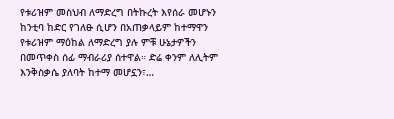የቱሪዝም መስህብ ለማድረግ በትኩረት እየሰራ መሆኑን ከንቲባ ከድር የገለፁ ሲሆን በአጠቃላይም ከተማዋን የቱሪዝም ማዕከል ለማድረግ ያሉ ምቹ ሁኔታዎችን በመጥቀስ ሰፊ ማብራሪያ ሰተዋል። ድሬ ቀንም ለሊትም እንቅስቃሴ ያለባት ከተማ መሆኗን፣…